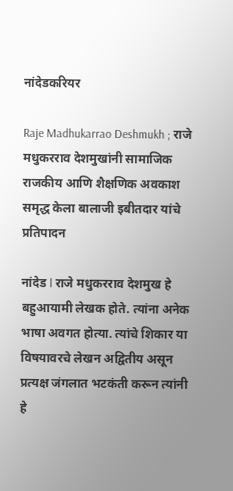नांदेडकरियर

Raje Madhukarrao Deshmukh ; राजे मधुकरराव देशमुखांनी सामाजिक राजकीय आणि शैक्षणिक अवकाश समृद्ध केला बालाजी इबीतदार यांचे प्रतिपादन

नांदेड l राजे मधुकरराव देशमुख हे बहुआयामी लेखक होते. त्यांना अनेक भाषा अवगत होत्या. त्यांचे शिकार या विषयावरचे लेखन अद्वितीय असून प्रत्यक्ष जंगलात भटकंती करून त्यांनी हे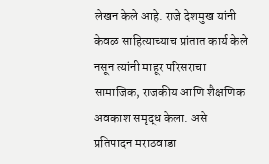लेखन केले आहे. राजे देशमुख यांनी केवळ साहित्याच्याच प्रांतात कार्य केले नसून त्यांनी माहूर परिसराचा सामाजिक, राजकीय आणि शैक्षणिक अवकाश समृद्ध केला. असे प्रतिपादन मराठवाडा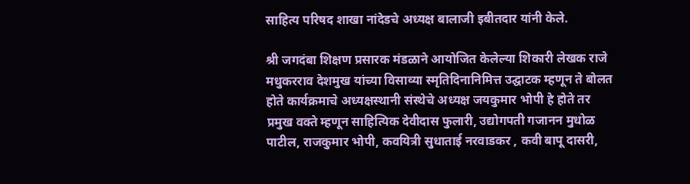साहित्य परिषद शाखा नांदेडचे अध्यक्ष बालाजी इबीतदार यांनी केले.

श्री जगदंबा शिक्षण प्रसारक मंडळाने आयोजित केलेल्या शिकारी लेखक राजे मधुकरराव देशमुख यांच्या विसाव्या स्मृतिदिनानिमित्त उद्घाटक म्हणून ते बोलत होते कार्यक्रमाचे अध्यक्षस्थानी संस्थेचे अध्यक्ष जयकुमार भोपी हे होते तर प्रमुख वक्ते म्हणून साहित्यिक देवीदास फुलारी, उद्योगपती गजानन मुधोळ पाटील, राजकुमार भोपी, कवयित्री सुधाताई नरवाडकर , कवी बापू दासरी,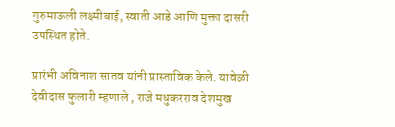गुरुमाऊली लक्ष्मीबाई, स्वाती आडे आणि मुक्ता दासरी उपस्थित होते.

प्रारंभी अविनाश सातव यांनी प्रास्ताविक केले. यावेळी देवीदास फुलारी म्हणाले , राजे मधुकरराव देशमुख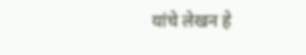यांचे लेखन हे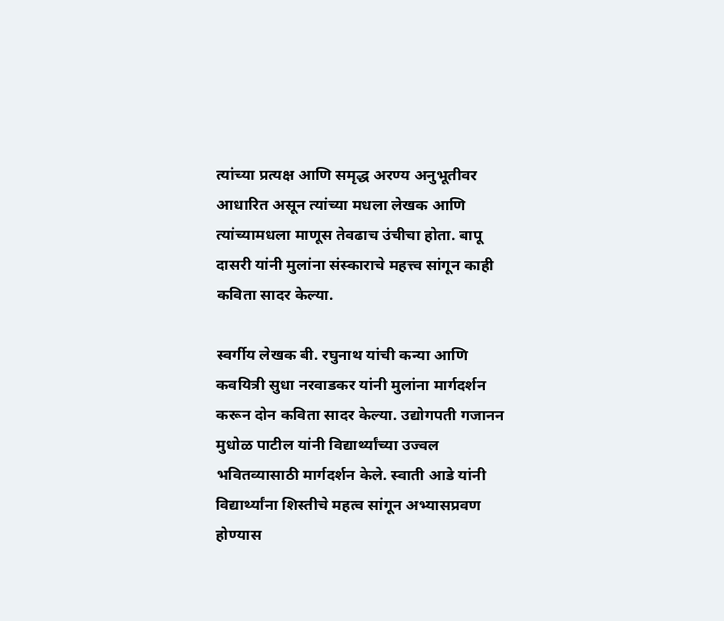त्यांच्या प्रत्यक्ष आणि समृद्ध अरण्य अनुभूतीवर आधारित असून त्यांच्या मधला लेखक आणि त्यांच्यामधला माणूस तेवढाच उंचीचा होता. बापू दासरी यांनी मुलांना संस्काराचे महत्त्व सांगून काही कविता सादर केल्या.

स्वर्गीय लेखक बी. रघुनाथ यांची कन्या आणि कवयित्री सुधा नरवाडकर यांनी मुलांना मार्गदर्शन करून दोन कविता सादर केल्या. उद्योगपती गजानन मुधोळ पाटील यांनी विद्यार्थ्यांच्या उज्वल भवितव्यासाठी मार्गदर्शन केले. स्वाती आडे यांनी विद्यार्थ्यांना शिस्तीचे महत्व सांगून अभ्यासप्रवण होण्यास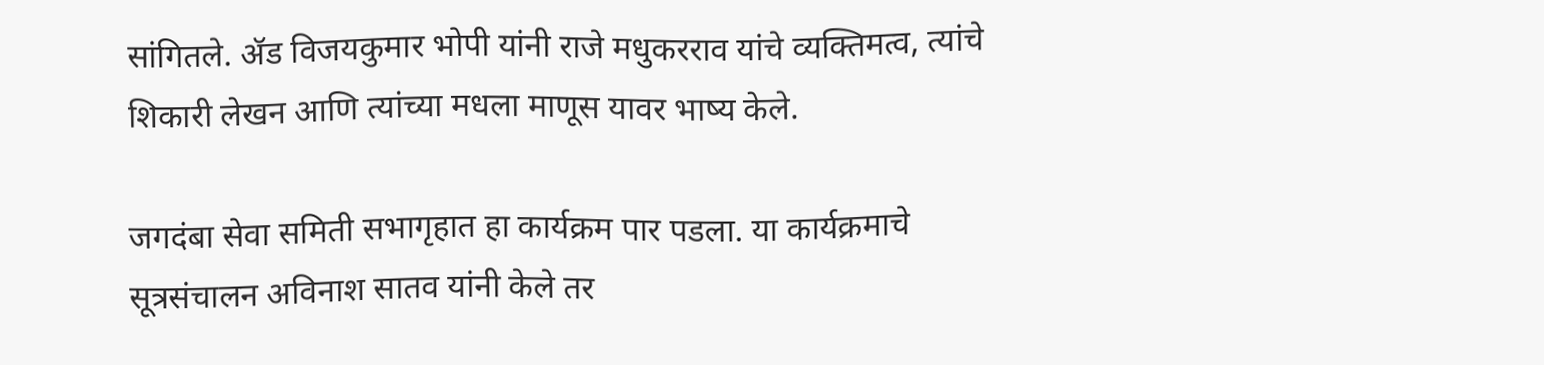सांगितले. ॲड विजयकुमार भोपी यांनी राजे मधुकरराव यांचे व्यक्तिमत्व, त्यांचे शिकारी लेखन आणि त्यांच्या मधला माणूस यावर भाष्य केले.

जगदंबा सेवा समिती सभागृहात हा कार्यक्रम पार पडला. या कार्यक्रमाचे सूत्रसंचालन अविनाश सातव यांनी केले तर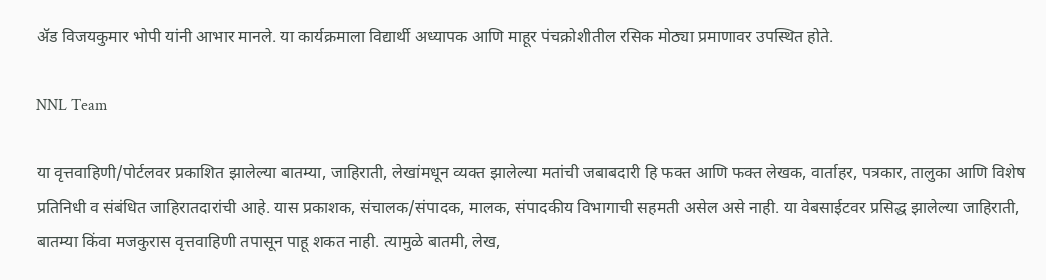ॲड विजयकुमार भोपी यांनी आभार मानले. या कार्यक्रमाला विद्यार्थी अध्यापक आणि माहूर पंचक्रोशीतील रसिक मोठ्या प्रमाणावर उपस्थित होते.

NNL Team

या वृत्तवाहिणी/पोर्टलवर प्रकाशित झालेल्या बातम्या, जाहिराती, लेखांमधून व्यक्त झालेल्या मतांची जबाबदारी हि फक्त आणि फक्त लेखक, वार्ताहर, पत्रकार, तालुका आणि विशेष प्रतिनिधी व संबंधित जाहिरातदारांची आहे. यास प्रकाशक, संचालक/संपादक, मालक, संपादकीय विभागाची सहमती असेल असे नाही. या वेबसाईटवर प्रसिद्ध झालेल्या जाहिराती, बातम्या किंवा मजकुरास वृत्तवाहिणी तपासून पाहू शकत नाही. त्यामुळे बातमी, लेख,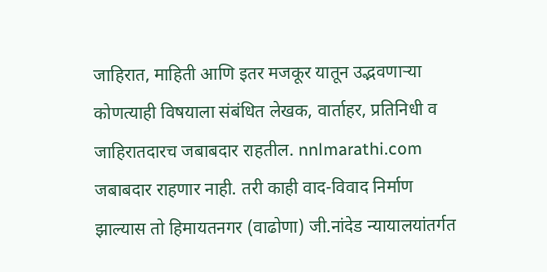जाहिरात, माहिती आणि इतर मजकूर यातून उद्भवणाऱ्या कोणत्याही विषयाला संबंधित लेखक, वार्ताहर, प्रतिनिधी व जाहिरातदारच जबाबदार राहतील. nnlmarathi.com जबाबदार राहणार नाही. तरी काही वाद-विवाद निर्माण झाल्यास तो हिमायतनगर (वाढोणा) जी.नांदेड न्यायालयांतर्गत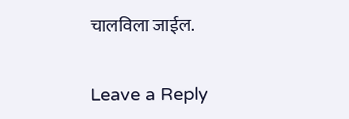चालविला जाईल.

Leave a Reply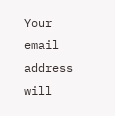Your email address will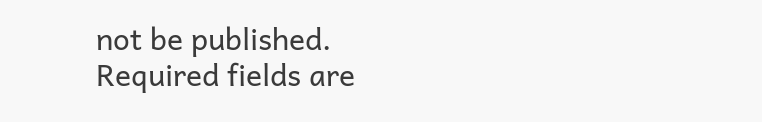not be published. Required fields are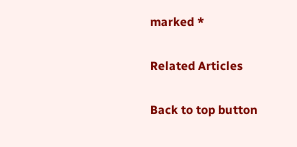marked *

Related Articles

Back to top button